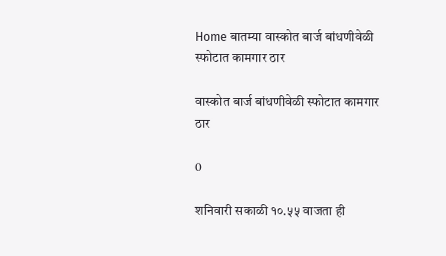Home बातम्या वास्कोत बार्ज बांधणीवेळी स्फोटात कामगार ठार

वास्कोत बार्ज बांधणीवेळी स्फोटात कामगार ठार

0

शनिवारी सकाळी १०.५५ वाजता ही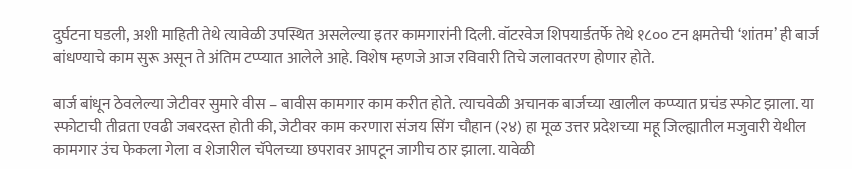दुर्घटना घडली, अशी माहिती तेथे त्यावेळी उपस्थित असलेल्या इतर कामगारांनी दिली. वॉटरवेज शिपयार्डतर्फे तेथे १८०० टन क्षमतेची ‘शांतम’ ही बार्ज बांधण्याचे काम सुरू असून ते अंतिम टप्प्यात आलेले आहे. विशेष म्हणजे आज रविवारी तिचे जलावतरण होणार होते.

बार्ज बांधून ठेवलेल्या जेटीवर सुमारे वीस – बावीस कामगार काम करीत होते. त्याचवेळी अचानक बार्जच्या खालील कप्प्यात प्रचंड स्फोट झाला. या स्फोटाची तीव्रता एवढी जबरदस्त होती की, जेटीवर काम करणारा संजय सिंग चौहान (२४) हा मूळ उत्तर प्रदेशच्या महू जिल्ह्यातील मजुवारी येथील कामगार उंच फेकला गेला व शेजारील चॅपेलच्या छपरावर आपटून जागीच ठार झाला. यावेळी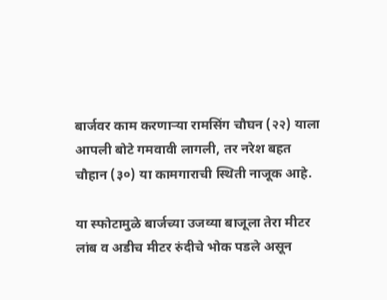बार्जवर काम करणार्‍या रामसिंग चौघन (२२) याला आपली बोटे गमवावी लागली, तर नरेश बहत चौहान (३०) या कामगाराची स्थिती नाजूक आहे.

या स्फोटामुळे बार्जच्या उजव्या बाजूला तेरा मीटर लांब व अडीच मीटर रुंदीचे भोक पडले असून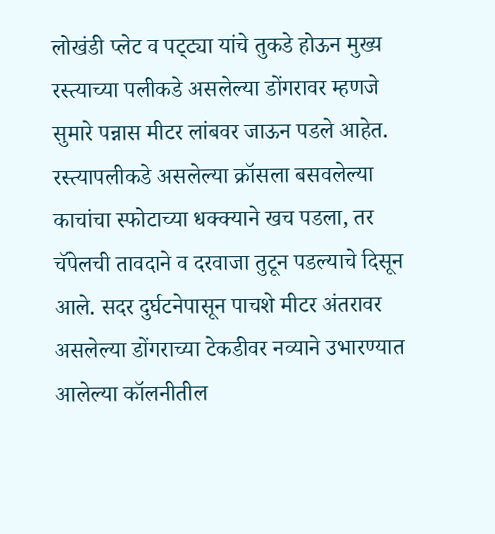लोखंडी प्लेट व पट्‌ट्या यांचे तुकडे होऊन मुख्य रस्त्याच्या पलीकडे असलेल्या डोंगरावर म्हणजे सुमारे पन्नास मीटर लांबवर जाऊन पडले आहेत. रस्त्यापलीकडे असलेल्या क्रॉसला बसवलेल्या काचांचा स्फोटाच्या धक्क्याने खच पडला, तर चॅपेलची तावदाने व दरवाजा तुटून पडल्याचे दिसून आले. सदर दुर्घटनेपासून पाचशे मीटर अंतरावर असलेल्या डोंगराच्या टेकडीवर नव्याने उभारण्यात आलेल्या कॉलनीतील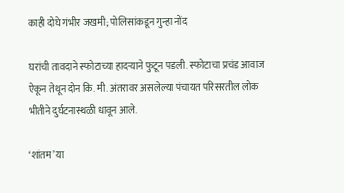काही दोघे गंभीर जखमी; पोलिसांकडून गुन्हा नोंद

घरांची तावदाने स्फोटाच्या हादर्‍याने फुटून पडली. स्फोटाचा प्रचंड आवाज ऐकून तेथून दोन कि. मी. अंतरावर असलेल्या पंचायत परिसरतील लोक भीतीने दुर्घटनास्थळी धावून आले.

‘शांतम’ या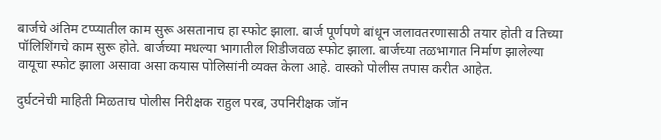बार्जचे अंतिम टप्प्यातील काम सुरू असतानाच हा स्फोट झाला. बार्ज पूर्णपणे बांधून जलावतरणासाठी तयार होती व तिच्या पॉलिशिंगचे काम सुरू होते. बार्जच्या मधल्या भागातील शिडीजवळ स्फोट झाला. बार्जच्या तळभागात निर्माण झालेल्या वायूचा स्फोट झाला असावा असा कयास पोलिसांनी व्यक्त केला आहे. वास्को पोलीस तपास करीत आहेत.

दुर्घटनेची माहिती मिळताच पोलीस निरीक्षक राहुल परब, उपनिरीक्षक जॉन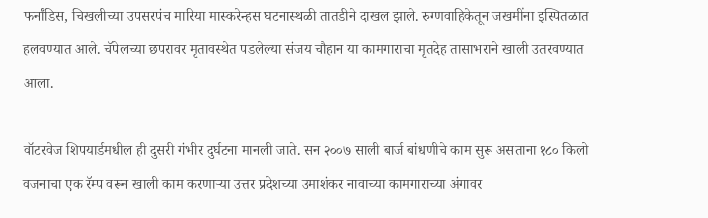फर्नांडिस, चिखलीच्या उपसरपंच मारिया मास्करेन्हस घटनास्थळी तातडीने दाखल झाले. रुग्णवाहिकेतून जखमींना इस्पितळात हलवण्यात आले. चॅपेलच्या छपरावर मृतावस्थेत पडलेल्या संजय चौहान या कामगाराचा मृतदेह तासाभराने खाली उतरवण्यात आला.

वॉटरवेज शिपयार्डमधील ही दुसरी गंभीर दुर्घटना मानली जाते. सन २००७ साली बार्ज बांधणीचे काम सुरू असताना १८० किलो वजनाचा एक रॅम्प वरून खाली काम करणार्‍या उत्तर प्रदेशच्या उमाशंकर नावाच्या कामगाराच्या अंगावर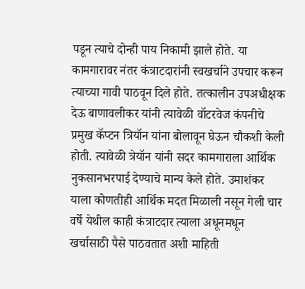पडून त्याचे दोन्ही पाय निकामी झाले होते. या कामगारावर नंतर कंत्राटदारांनी स्वखर्चाने उपचार करून त्याच्या गावी पाठवून दिले होते. तत्कालीन उपअधीक्षक देऊ बाणावलीकर यांनी त्यावेळी वॉटरवेज कंपनीचे प्रमुख कॅप्टन त्रियॉन यांना बोलावून घेऊन चौकशी केली होती. त्यावेळी त्रेयॉन यांनी सदर कामगाराला आर्थिक नुकसानभरपाई देण्याचे मान्य केले होते. उमाशंकर याला कोणतीही आर्थिक मदत मिळाली नसून गेली चार वर्षे येथील काही कंत्राटदार त्याला अधूनमधून खर्चासाठी पैसे पाठवतात अशी माहिती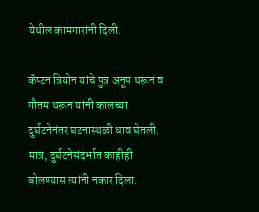येथील कामगारांनी दिली.

कॅप्टन त्रियोन यांचे पुत्र अनूप थरून व गौतम थरून यांनी कालच्या दुर्घटनेनंतर घटनास्थळी धाव घेतली. मात्र, दुर्घटनेसंदर्भात काहीही बोलण्यास त्यांनी नकार दिला.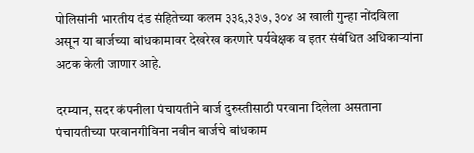पोलिसांनी भारतीय दंड संहितेच्या कलम ३३६,३३७, ३०४ अ खाली गुन्हा नोंदविला असून या बार्जच्या बांधकामावर देखरेख करणारे पर्यवेक्षक व इतर संबंधित अधिकार्‍यांना अटक केली जाणार आहे.

दरम्यान, सदर कंपनीला पंचायतीने बार्ज दुरुस्तीसाठी परवाना दिलेला असताना पंचायतीच्या परवानगीविना नवीन बार्जचे बांधकाम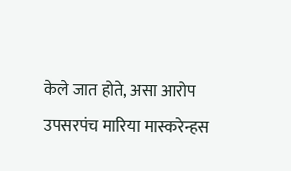केले जात होते, असा आरोप उपसरपंच मारिया मास्करेन्हस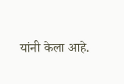यांनी केला आहे.